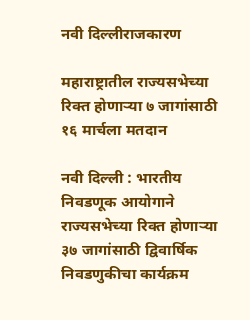नवी दिल्लीराजकारण

महाराष्ट्रातील राज्यसभेच्या रिक्त होणाऱ्या ७ जागांसाठी १६ मार्चला मतदान

नवी दिल्ली : भारतीय निवडणूक आयोगाने राज्यसभेच्या रिक्त होणाऱ्या ३७ जागांसाठी द्विवार्षिक निवडणुकीचा कार्यक्रम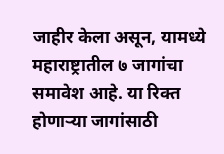जाहीर केला असून, यामध्ये महाराष्ट्रातील ७ जागांचा समावेश आहे. या रिक्त होणाऱ्या जागांसाठी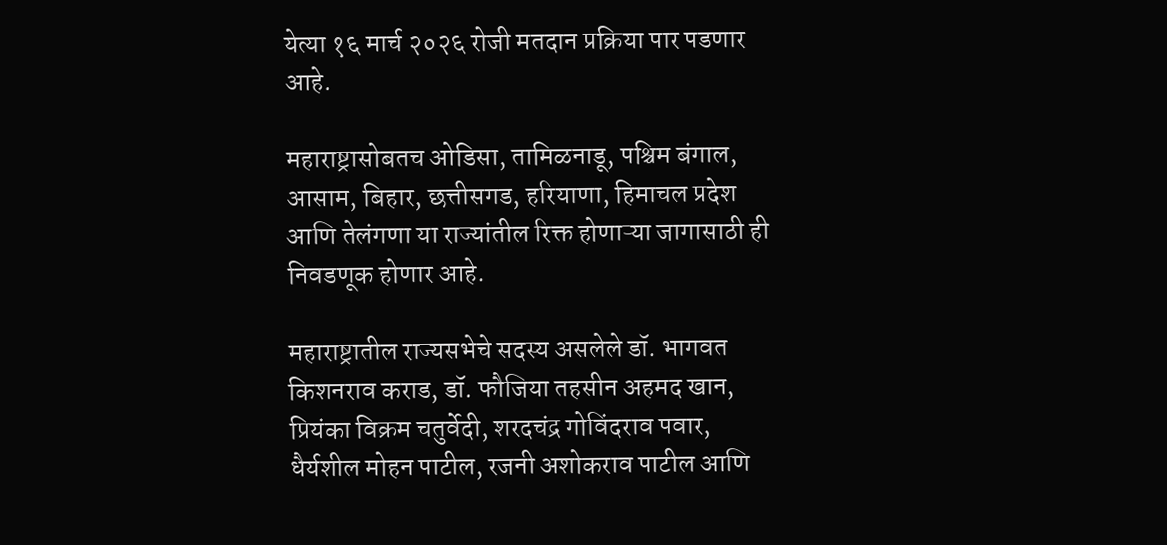येत्या १६ मार्च २०२६ रोजी मतदान प्रक्रिया पार पडणार आहे.

महाराष्ट्रासोबतच ओडिसा, तामिळनाडू, पश्चिम बंगाल, आसाम, बिहार, छत्तीसगड, हरियाणा, हिमाचल प्रदेश आणि तेलंगणा या राज्यांतील रिक्त होणाऱ्या जागासाठी ही निवडणूक होणार आहे.

महाराष्ट्रातील राज्यसभेचे सदस्य असलेले डॉ. भागवत किशनराव कराड, डॉ. फौजिया तहसीन अहमद खान, प्रियंका विक्रम चतुर्वेदी, शरदचंद्र गोविंदराव पवार, धैर्यशील मोहन पाटील, रजनी अशोकराव पाटील आणि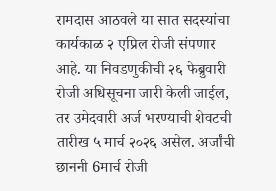रामदास आठवले या सात सदस्यांचा कार्यकाळ २ एप्रिल रोजी संपणार आहे. या निवडणुकीची २६ फेब्रुवारी रोजी अधिसूचना जारी केली जाईल, तर उमेदवारी अर्ज भरण्याची शेवटची तारीख ५ मार्च २०२६ असेल. अर्जांची छाननी 6मार्च रोजी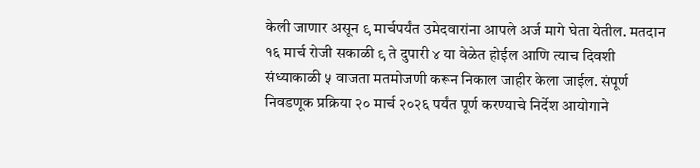केली जाणार असून ९ मार्चपर्यंत उमेदवारांना आपले अर्ज मागे घेता येतील. मतदान १६ मार्च रोजी सकाळी ९ ते दुपारी ४ या वेळेत होईल आणि त्याच दिवशी संध्याकाळी ५ वाजता मतमोजणी करून निकाल जाहीर केला जाईल. संपूर्ण निवडणूक प्रक्रिया २० मार्च २०२६ पर्यंत पूर्ण करण्याचे निर्देश आयोगाने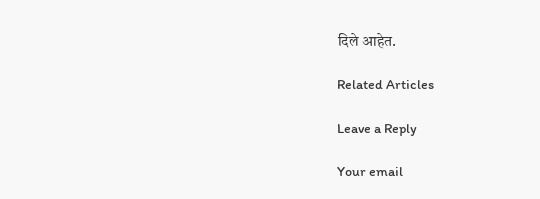दिले आहेत.

Related Articles

Leave a Reply

Your email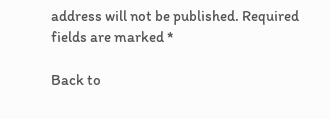address will not be published. Required fields are marked *

Back to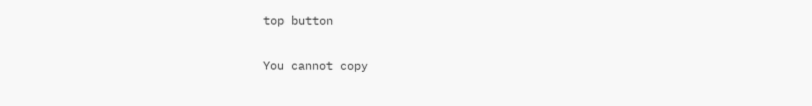top button

You cannot copy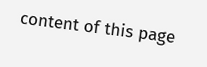content of this page